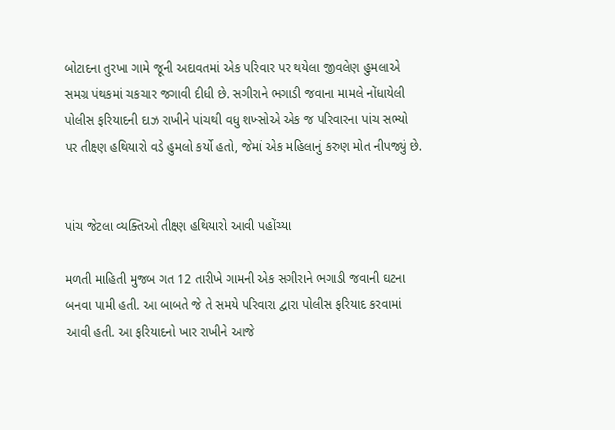બોટાદના તુરખા ગામે જૂની અદાવતમાં એક પરિવાર પર થયેલા જીવલેણ હુમલાએ સમગ્ર પંથકમાં ચકચાર જગાવી દીધી છે. સગીરાને ભગાડી જવાના મામલે નોંધાયેલી પોલીસ ફરિયાદની દાઝ રાખીને પાંચથી વધુ શખ્સોએ એક જ પરિવારના પાંચ સભ્યો પર તીક્ષ્ણ હથિયારો વડે હુમલો કર્યો હતો, જેમાં એક મહિલાનું કરુણ મોત નીપજ્યું છે.


પાંચ જેટલા વ્યક્તિઓ તીક્ષ્ણ હથિયારો આવી પહોંચ્યા

મળતી માહિતી મુજબ ગત 12 તારીખે ગામની એક સગીરાને ભગાડી જવાની ઘટના બનવા પામી હતી. આ બાબતે જે તે સમયે પરિવારા દ્વારા પોલીસ ફરિયાદ કરવામાં આવી હતી. આ ફરિયાદનો ખાર રાખીને આજે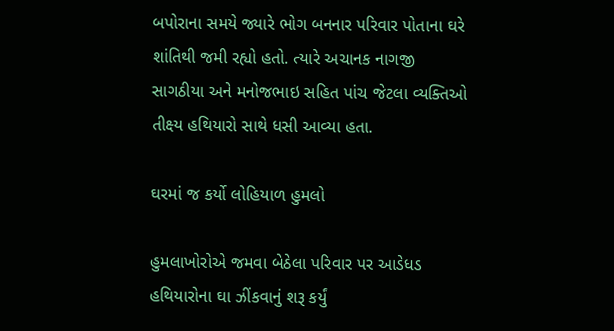બપોરાના સમયે જ્યારે ભોગ બનનાર પરિવાર પોતાના ઘરે શાંતિથી જમી રહ્યો હતો. ત્યારે અચાનક નાગજી સાગઠીયા અને મનોજભાઇ સહિત પાંચ જેટલા વ્યક્તિઓ તીક્ષ્ય હથિયારો સાથે ધસી આવ્યા હતા.

ઘરમાં જ કર્યો લોહિયાળ હુમલો

હુમલાખોરોએ જમવા બેઠેલા પરિવાર પર આડેધડ હથિયારોના ઘા ઝીંકવાનું શરૂ કર્યું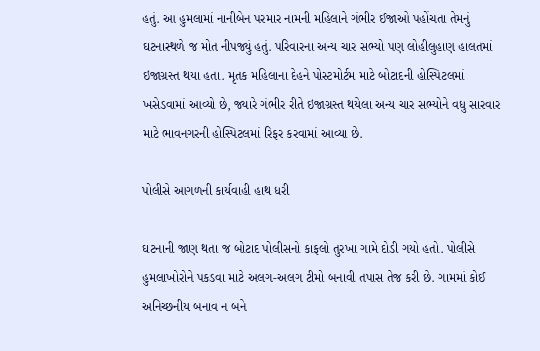હતું. આ હુમલામાં નાનીબેન પરમાર નામની મહિલાને ગંભીર ઈજાઓ પહોંચતા તેમનું ઘટનાસ્થળે જ મોત નીપજ્યું હતું. પરિવારના અન્ય ચાર સભ્યો પણ લોહીલુહાણ હાલતમાં ઇજાગ્રસ્ત થયા હતા. મૃતક મહિલાના દેહને પોસ્ટમોર્ટમ માટે બોટાદની હોસ્પિટલમાં ખસેડવામાં આવ્યો છે, જ્યારે ગંભીર રીતે ઇજાગ્રસ્ત થયેલા અન્ય ચાર સભ્યોને વધુ સારવાર માટે ભાવનગરની હોસ્પિટલમાં રિફર કરવામાં આવ્યા છે.

પોલીસે આગળની કાર્યવાહી હાથ ધરી

ઘટનાની જાણ થતા જ બોટાદ પોલીસનો કાફલો તુરખા ગામે દોડી ગયો હતો. પોલીસે હુમલાખોરોને પકડવા માટે અલગ-અલગ ટીમો બનાવી તપાસ તેજ કરી છે. ગામમાં કોઈ અનિચ્છનીય બનાવ ન બને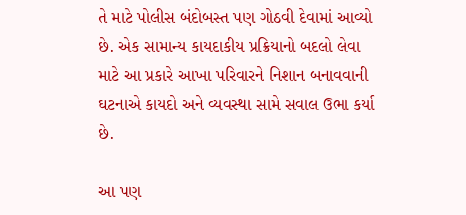તે માટે પોલીસ બંદોબસ્ત પણ ગોઠવી દેવામાં આવ્યો છે. એક સામાન્ય કાયદાકીય પ્રક્રિયાનો બદલો લેવા માટે આ પ્રકારે આખા પરિવારને નિશાન બનાવવાની ઘટનાએ કાયદો અને વ્યવસ્થા સામે સવાલ ઉભા કર્યા છે.

આ પણ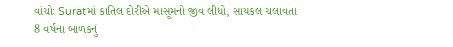વાંચોઃ Suratમાં કાતિલ દોરીએ માસૂમનો જીવ લીધો, સાયકલ ચલાવતા 8 વર્ષના બાળકનું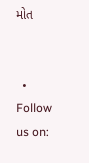મોત


  • Follow us on: